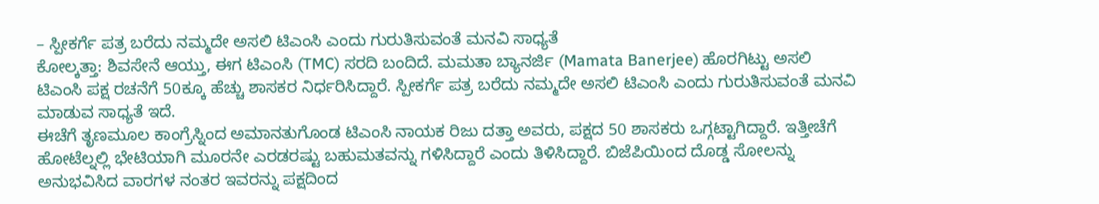– ಸ್ಪೀಕರ್ಗೆ ಪತ್ರ ಬರೆದು ನಮ್ಮದೇ ಅಸಲಿ ಟಿಎಂಸಿ ಎಂದು ಗುರುತಿಸುವಂತೆ ಮನವಿ ಸಾಧ್ಯತೆ
ಕೋಲ್ಕತ್ತಾ: ಶಿವಸೇನೆ ಆಯ್ತು, ಈಗ ಟಿಎಂಸಿ (TMC) ಸರದಿ ಬಂದಿದೆ. ಮಮತಾ ಬ್ಯಾನರ್ಜಿ (Mamata Banerjee) ಹೊರಗಿಟ್ಟು ಅಸಲಿ ಟಿಎಂಸಿ ಪಕ್ಷ ರಚನೆಗೆ 50ಕ್ಕೂ ಹೆಚ್ಚು ಶಾಸಕರ ನಿರ್ಧರಿಸಿದ್ದಾರೆ. ಸ್ಪೀಕರ್ಗೆ ಪತ್ರ ಬರೆದು ನಮ್ಮದೇ ಅಸಲಿ ಟಿಎಂಸಿ ಎಂದು ಗುರುತಿಸುವಂತೆ ಮನವಿ ಮಾಡುವ ಸಾಧ್ಯತೆ ಇದೆ.
ಈಚೆಗೆ ತೃಣಮೂಲ ಕಾಂಗ್ರೆಸ್ನಿಂದ ಅಮಾನತುಗೊಂಡ ಟಿಎಂಸಿ ನಾಯಕ ರಿಜು ದತ್ತಾ ಅವರು, ಪಕ್ಷದ 50 ಶಾಸಕರು ಒಗ್ಗಟ್ಟಾಗಿದ್ದಾರೆ. ಇತ್ತೀಚೆಗೆ ಹೋಟೆಲ್ನಲ್ಲಿ ಭೇಟಿಯಾಗಿ ಮೂರನೇ ಎರಡರಷ್ಟು ಬಹುಮತವನ್ನು ಗಳಿಸಿದ್ದಾರೆ ಎಂದು ತಿಳಿಸಿದ್ದಾರೆ. ಬಿಜೆಪಿಯಿಂದ ದೊಡ್ಡ ಸೋಲನ್ನು ಅನುಭವಿಸಿದ ವಾರಗಳ ನಂತರ ಇವರನ್ನು ಪಕ್ಷದಿಂದ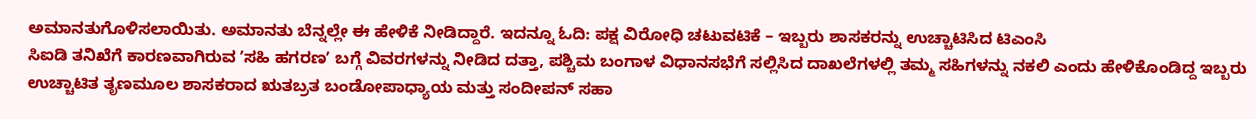ಅಮಾನತುಗೊಳಿಸಲಾಯಿತು. ಅಮಾನತು ಬೆನ್ನಲ್ಲೇ ಈ ಹೇಳಿಕೆ ನೀಡಿದ್ದಾರೆ. ಇದನ್ನೂ ಓದಿ: ಪಕ್ಷ ವಿರೋಧಿ ಚಟುವಟಿಕೆ – ಇಬ್ಬರು ಶಾಸಕರನ್ನು ಉಚ್ಚಾಟಿಸಿದ ಟಿಎಂಸಿ
ಸಿಐಡಿ ತನಿಖೆಗೆ ಕಾರಣವಾಗಿರುವ ʼಸಹಿ ಹಗರಣʼ ಬಗ್ಗೆ ವಿವರಗಳನ್ನು ನೀಡಿದ ದತ್ತಾ, ಪಶ್ಚಿಮ ಬಂಗಾಳ ವಿಧಾನಸಭೆಗೆ ಸಲ್ಲಿಸಿದ ದಾಖಲೆಗಳಲ್ಲಿ ತಮ್ಮ ಸಹಿಗಳನ್ನು ನಕಲಿ ಎಂದು ಹೇಳಿಕೊಂಡಿದ್ದ ಇಬ್ಬರು ಉಚ್ಚಾಟಿತ ತೃಣಮೂಲ ಶಾಸಕರಾದ ಋತಬ್ರತ ಬಂಡೋಪಾಧ್ಯಾಯ ಮತ್ತು ಸಂದೀಪನ್ ಸಹಾ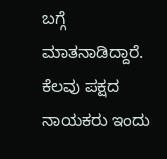ಬಗ್ಗೆ ಮಾತನಾಡಿದ್ದಾರೆ.
ಕೆಲವು ಪಕ್ಷದ ನಾಯಕರು ಇಂದು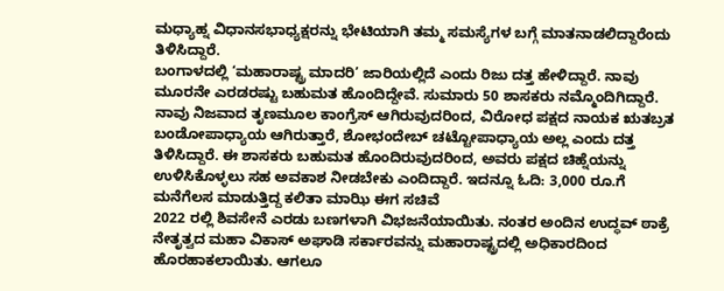ಮಧ್ಯಾಹ್ನ ವಿಧಾನಸಭಾಧ್ಯಕ್ಷರನ್ನು ಭೇಟಿಯಾಗಿ ತಮ್ಮ ಸಮಸ್ಯೆಗಳ ಬಗ್ಗೆ ಮಾತನಾಡಲಿದ್ದಾರೆಂದು ತಿಳಿಸಿದ್ದಾರೆ.
ಬಂಗಾಳದಲ್ಲಿ ‘ಮಹಾರಾಷ್ಟ್ರ ಮಾದರಿ’ ಜಾರಿಯಲ್ಲಿದೆ ಎಂದು ರಿಜು ದತ್ತ ಹೇಳಿದ್ದಾರೆ. ನಾವು ಮೂರನೇ ಎರಡರಷ್ಟು ಬಹುಮತ ಹೊಂದಿದ್ದೇವೆ. ಸುಮಾರು 50 ಶಾಸಕರು ನಮ್ಮೊಂದಿಗಿದ್ದಾರೆ. ನಾವು ನಿಜವಾದ ತೃಣಮೂಲ ಕಾಂಗ್ರೆಸ್ ಆಗಿರುವುದರಿಂದ, ವಿರೋಧ ಪಕ್ಷದ ನಾಯಕ ಋತಬ್ರತ ಬಂಡೋಪಾಧ್ಯಾಯ ಆಗಿರುತ್ತಾರೆ, ಶೋಭಂದೇಬ್ ಚಟ್ಟೋಪಾಧ್ಯಾಯ ಅಲ್ಲ ಎಂದು ದತ್ತ ತಿಳಿಸಿದ್ದಾರೆ. ಈ ಶಾಸಕರು ಬಹುಮತ ಹೊಂದಿರುವುದರಿಂದ, ಅವರು ಪಕ್ಷದ ಚಿಹ್ನೆಯನ್ನು ಉಳಿಸಿಕೊಳ್ಳಲು ಸಹ ಅವಕಾಶ ನೀಡಬೇಕು ಎಂದಿದ್ದಾರೆ. ಇದನ್ನೂ ಓದಿ: 3,000 ರೂ.ಗೆ ಮನೆಗೆಲಸ ಮಾಡುತ್ತಿದ್ದ ಕಲಿತಾ ಮಾಝಿ ಈಗ ಸಚಿವೆ
2022 ರಲ್ಲಿ ಶಿವಸೇನೆ ಎರಡು ಬಣಗಳಾಗಿ ವಿಭಜನೆಯಾಯಿತು. ನಂತರ ಅಂದಿನ ಉದ್ಧವ್ ಠಾಕ್ರೆ ನೇತೃತ್ವದ ಮಹಾ ವಿಕಾಸ್ ಅಘಾಡಿ ಸರ್ಕಾರವನ್ನು ಮಹಾರಾಷ್ಟ್ರದಲ್ಲಿ ಅಧಿಕಾರದಿಂದ ಹೊರಹಾಕಲಾಯಿತು. ಆಗಲೂ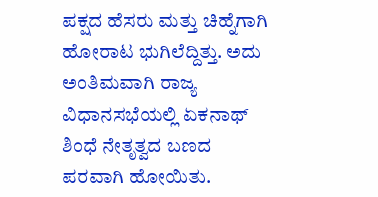ಪಕ್ಷದ ಹೆಸರು ಮತ್ತು ಚಿಹ್ನೆಗಾಗಿ ಹೋರಾಟ ಭುಗಿಲೆದ್ದಿತ್ತು. ಅದು ಅಂತಿಮವಾಗಿ ರಾಜ್ಯ ವಿಧಾನಸಭೆಯಲ್ಲಿ ಏಕನಾಥ್ ಶಿಂಧೆ ನೇತೃತ್ವದ ಬಣದ ಪರವಾಗಿ ಹೋಯಿತು.